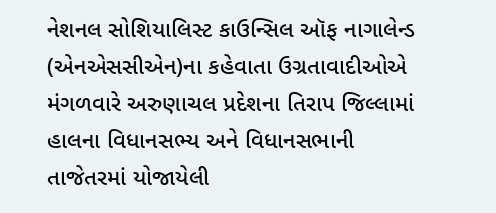નેશનલ સોશિયાલિસ્ટ કાઉન્સિલ ઑફ નાગાલેન્ડ (એનએસસીએન)ના કહેવાતા ઉગ્રતાવાદીઓએ મંગળવારે અરુણાચલ પ્રદેશના તિરાપ જિલ્લામાં હાલના વિધાનસભ્ય અને વિધાનસભાની તાજેતરમાં યોજાયેલી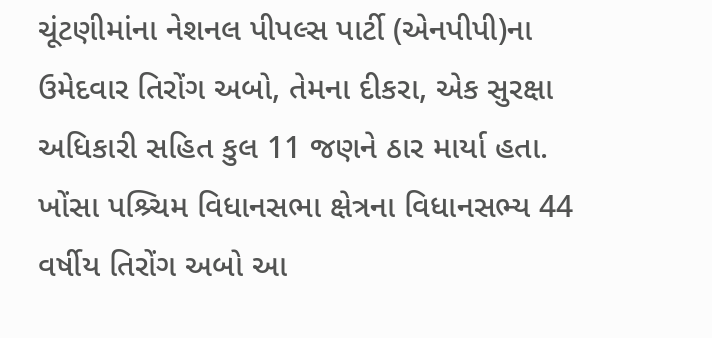ચૂંટણીમાંના નેશનલ પીપલ્સ પાર્ટી (એનપીપી)ના ઉમેદવાર તિરોંગ અબો, તેમના દીકરા, એક સુરક્ષા અધિકારી સહિત કુલ 11 જણને ઠાર માર્યા હતા. ખોંસા પશ્ર્ચિમ વિધાનસભા ક્ષેત્રના વિધાનસભ્ય 44 વર્ષીય તિરોંગ અબો આ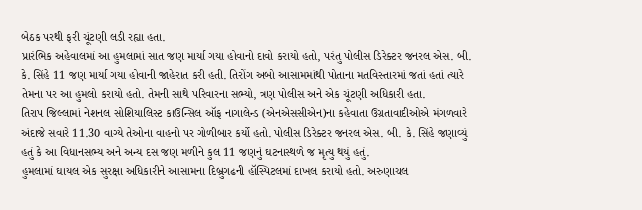બેઠક પરથી ફરી ચૂંટણી લડી રહ્યા હતા.
પ્રારંભિક અહેવાલમાં આ હુમલામાં સાત જણ માર્યા ગયા હોવાનો દાવો કરાયો હતો, પરંતુ પોલીસ ડિરેક્ટર જનરલ એસ. બી. કે. સિંહે 11 જણ માર્યા ગયા હોવાની જાહેરાત કરી હતી. તિરોંગ અબો આસામમાંથી પોતાના મતવિસ્તારમાં જતાં હતાં ત્યારે તેમના પર આ હુમલો કરાયો હતો. તેમની સાથે પરિવારના સભ્યો, ત્રણ પોલીસ અને એક ચૂંટણી અધિકારી હતા.
તિરાપ જિલ્લામાં નેશનલ સોશિયાલિસ્ટ કાઉન્સિલ ઑફ નાગાલેન્ડ (એનએસસીએન)ના કહેવાતા ઉગ્રતાવાદીઓએ મંગળવારે અંદાજે સવારે 11.30 વાગ્યે તેઓના વાહનો પર ગોળીબાર કર્યો હતો. પોલીસ ડિરેક્ટર જનરલ એસ. બી. કે. સિંહે જણાવ્યું હતું કે આ વિધાનસભ્ય અને અન્ય દસ જણ મળીને કુલ 11 જણનું ઘટનાસ્થળે જ મૃત્યુ થયું હતું.
હુમલામાં ઘાયલ એક સુરક્ષા અધિકારીને આસામના દિબ્રુગઢની હૉસ્પિટલમાં દાખલ કરાયો હતો. અરુણાચલ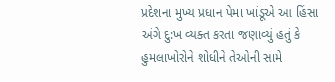પ્રદેશના મુખ્ય પ્રધાન પેમા ખાંડૂએ આ હિંસા અંગે દુ:ખ વ્યક્ત કરતા જણાવ્યું હતું કે હુમલાખોરોને શોધીને તેઓની સામે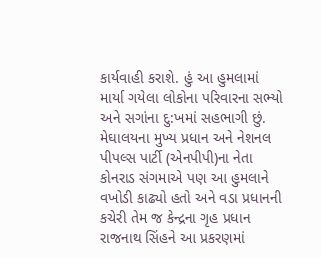કાર્યવાહી કરાશે. હું આ હુમલામાં માર્યા ગયેલા લોકોના પરિવારના સભ્યો અને સગાંના દુ:ખમાં સહભાગી છું.
મેઘાલયના મુખ્ય પ્રધાન અને નેશનલ પીપલ્સ પાર્ટી (એનપીપી)ના નેતા કોનરાડ સંગમાએ પણ આ હુમલાને વખોડી કાઢ્યો હતો અને વડા પ્રધાનની કચેરી તેમ જ કેન્દ્રના ગૃહ પ્રધાન રાજનાથ સિંહને આ પ્રકરણમાં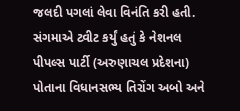જલદી પગલાં લેવા વિનંતિ કરી હતી. સંગમાએ ટ્વીટ કર્યું હતું કે નેશનલ પીપલ્સ પાર્ટી (અરુણાચલ પ્રદેશના) પોતાના વિધાનસભ્ય તિરોંગ અબો અને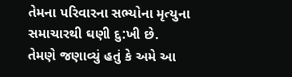તેમના પરિવારના સભ્યોના મૃત્યુના સમાચારથી ઘણી દુ:ખી છે.
તેમણે જણાવ્યું હતું કે અમે આ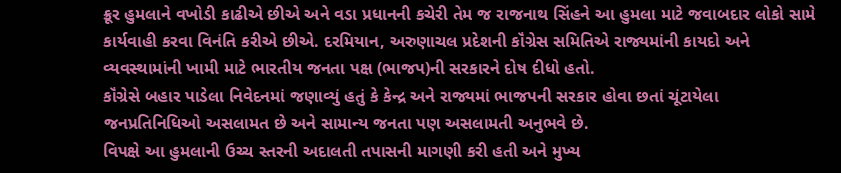ક્રૂર હુમલાને વખોડી કાઢીએ છીએ અને વડા પ્રધાનની કચેરી તેમ જ રાજનાથ સિંહને આ હુમલા માટે જવાબદાર લોકો સામે કાર્યવાહી કરવા વિનંતિ કરીએ છીએ. દરમિયાન, અરુણાચલ પ્રદેશની કૉંગ્રેસ સમિતિએ રાજ્યમાંની કાયદો અને વ્યવસ્થામાંની ખામી માટે ભારતીય જનતા પક્ષ (ભાજપ)ની સરકારને દોષ દીધો હતો.
કૉંગ્રેસે બહાર પાડેલા નિવેદનમાં જણાવ્યું હતું કે કેન્દ્ર અને રાજ્યમાં ભાજપની સરકાર હોવા છતાં ચૂંટાયેલા જનપ્રતિનિધિઓ અસલામત છે અને સામાન્ય જનતા પણ અસલામતી અનુભવે છે.
વિપક્ષે આ હુમલાની ઉચ્ચ સ્તરની અદાલતી તપાસની માગણી કરી હતી અને મુખ્ય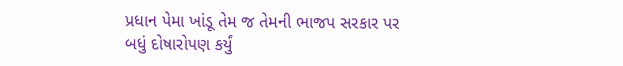પ્રધાન પેમા ખાંડૂ તેમ જ તેમની ભાજપ સરકાર પર બધું દોષારોપણ કર્યું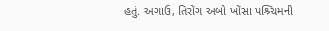હતું. અગાઉ, તિરોંગ અબો ખોંસા પશ્ર્ચિમની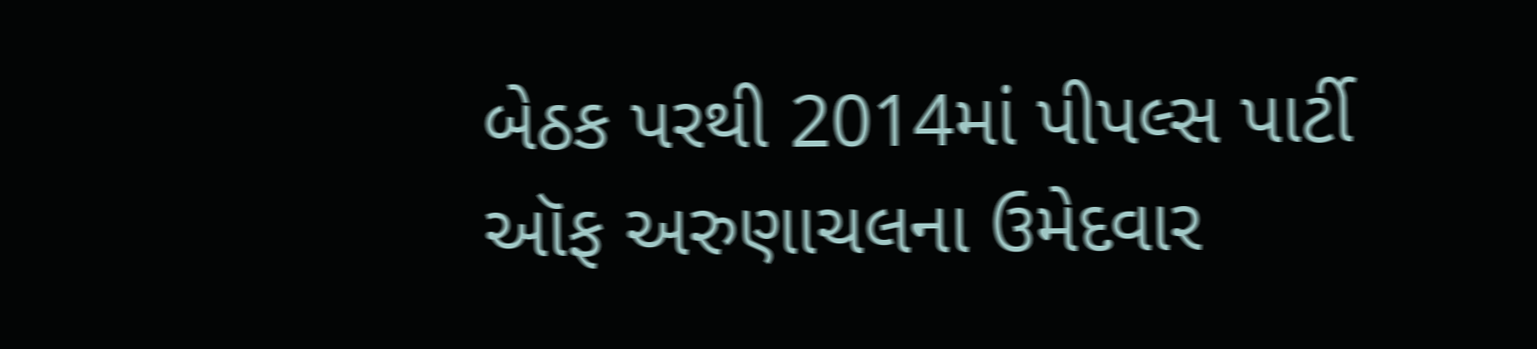બેઠક પરથી 2014માં પીપલ્સ પાર્ટી ઑફ અરુણાચલના ઉમેદવાર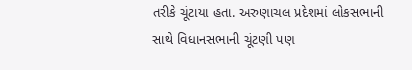તરીકે ચૂંટાયા હતા. અરુણાચલ પ્રદેશમાં લોકસભાની સાથે વિધાનસભાની ચૂંટણી પણ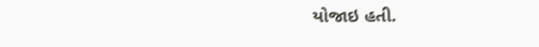યોજાઇ હતી.